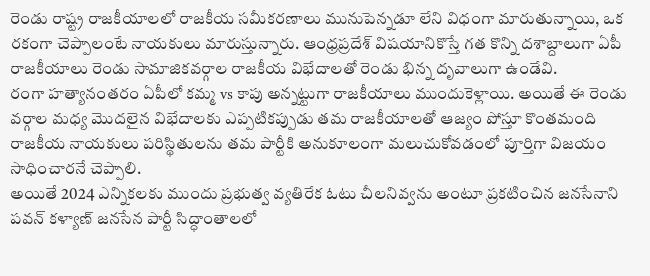రెండు రాష్ట్ర రాజకీయాలలో రాజకీయ సమీకరణాలు మునుపెన్నడూ లేని విధంగా మారుతున్నాయి, ఒక రకంగా చెప్పాలంటే నాయకులు మారుస్తున్నారు. ఆంధ్రప్రదేశ్ విషయానికొస్తే గత కొన్ని దశాబ్దాలుగా ఏపీ రాజకీయాలు రెండు సామాజికవర్గాల రాజకీయ విభేదాలతో రెండు భిన్న దృవాలుగా ఉండేవి.
రంగా హత్యానంతరం ఏపీలో కమ్మ vs కాపు అన్నట్టుగా రాజకీయాలు ముందుకెళ్లాయి. అయితే ఈ రెండు వర్గాల మధ్య మొదలైన విభేదాలకు ఎప్పటికప్పుడు తమ రాజకీయాలతో ఆజ్యం పోస్తూ కొంతమంది రాజకీయ నాయకులు పరిస్థితులను తమ పార్టీకి అనుకూలంగా మలుచుకోవడంలో పూర్తిగా విజయం సాధించారనే చెప్పాలి.
అయితే 2024 ఎన్నికలకు ముందు ప్రభుత్వ వ్యతిరేక ఓటు చీలనివ్వను అంటూ ప్రకటించిన జనసేనాని పవన్ కళ్యాణ్ జనసేన పార్టీ సిద్ధాంతాలలో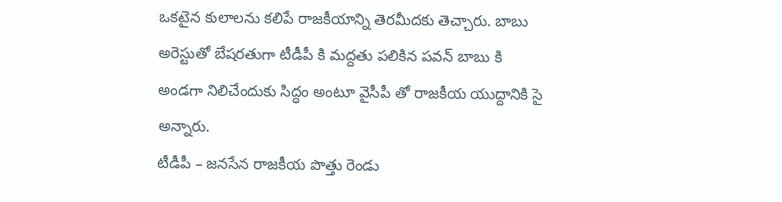ఒకటైన కులాలను కలిపే రాజకీయాన్ని తెరమీదకు తెచ్చారు. బాబు అరెస్టుతో బేషరతుగా టీడీపీ కి మద్దతు పలికిన పవన్ బాబు కి అండగా నిలిచేందుకు సిద్ధం అంటూ వైసీపీ తో రాజకీయ యుద్దానికి సై అన్నారు.
టీడీపీ – జనసేన రాజకీయ పొత్తు రెండు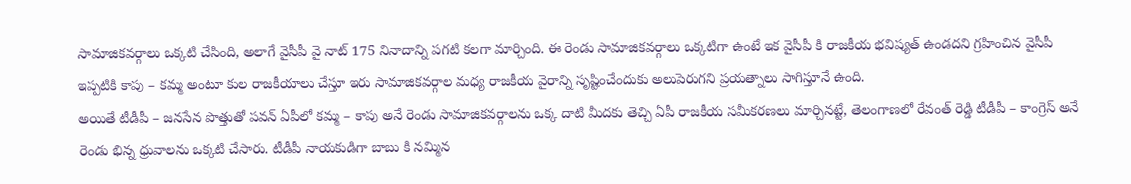సామాజికవర్గాలు ఒక్కటి చేసింది, అలాగే వైసీపీ వై నాట్ 175 నినాదాన్ని పగటి కలగా మార్చింది. ఈ రెండు సామాజికవర్గాలు ఒక్కటిగా ఉంటే ఇక వైసీపీ కి రాజకీయ భవిష్యత్ ఉండదని గ్రహించిన వైసీపీ ఇప్పటికి కాపు – కమ్మ అంటూ కుల రాజకీయాలు చేస్తూ ఇరు సామాజికవర్గాల మధ్య రాజకీయ వైరాన్ని సృష్టించేందుకు అలుపెరుగని ప్రయత్నాలు సాగిస్తూనే ఉంది.
అయితే టీడీపీ – జనసేన పొత్తుతో పవన్ ఏపీలో కమ్మ – కాపు అనే రెండు సామాజికవర్గాలను ఒక్క దాటి మీదకు తెచ్చి ఏపీ రాజకీయ సమీకరణలు మార్చినట్టే, తెలంగాణలో రేవంత్ రెడ్డి టీడీపీ – కాంగ్రెస్ అనే రెండు భిన్న ధ్రువాలను ఒక్కటి చేసారు. టీడీపీ నాయకుడిగా బాబు కి నమ్మిన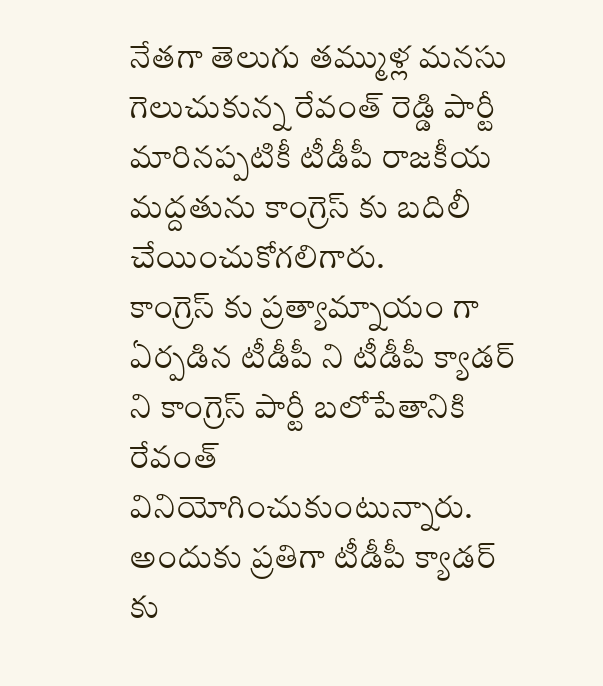నేతగా తెలుగు తమ్ముళ్ల మనసు గెలుచుకున్న రేవంత్ రెడ్డి పార్టీ మారినప్పటికీ టీడీపీ రాజకీయ మద్దతును కాంగ్రెస్ కు బదిలీ చేయించుకోగలిగారు.
కాంగ్రెస్ కు ప్రత్యామ్నాయం గా ఏర్పడిన టీడీపీ ని టీడీపీ క్యాడర్ ని కాంగ్రెస్ పార్టీ బలోపేతానికి రేవంత్ వినియోగించుకుంటున్నారు. అందుకు ప్రతిగా టీడీపీ క్యాడర్ కు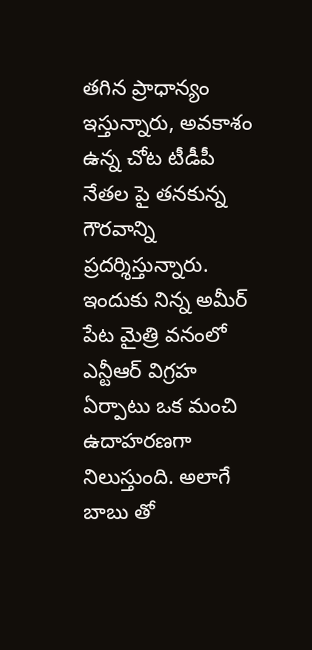తగిన ప్రాధాన్యం ఇస్తున్నారు, అవకాశం ఉన్న చోట టీడీపీ నేతల పై తనకున్న గౌరవాన్ని ప్రదర్శిస్తున్నారు.
ఇందుకు నిన్న అమీర్ పేట మైత్రి వనంలో ఎన్టీఆర్ విగ్రహ ఏర్పాటు ఒక మంచి ఉదాహరణగా నిలుస్తుంది. అలాగే బాబు తో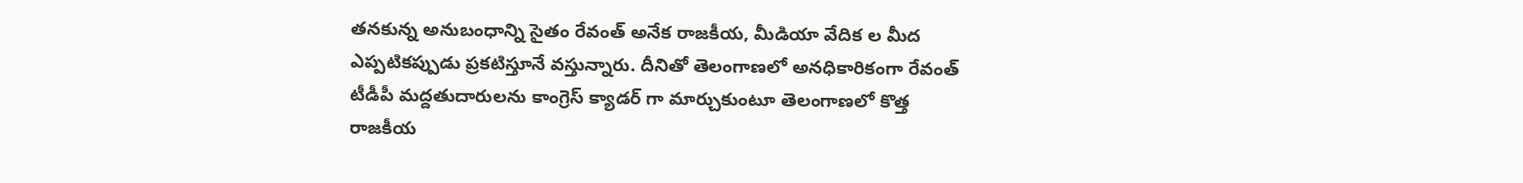తనకున్న అనుబంధాన్ని సైతం రేవంత్ అనేక రాజకీయ, మీడియా వేదిక ల మీద ఎప్పటికప్పుడు ప్రకటిస్తూనే వస్తున్నారు. దీనితో తెలంగాణలో అనధికారికంగా రేవంత్ టీడీపీ మద్దతుదారులను కాంగ్రెస్ క్యాడర్ గా మార్చుకుంటూ తెలంగాణలో కొత్త రాజకీయ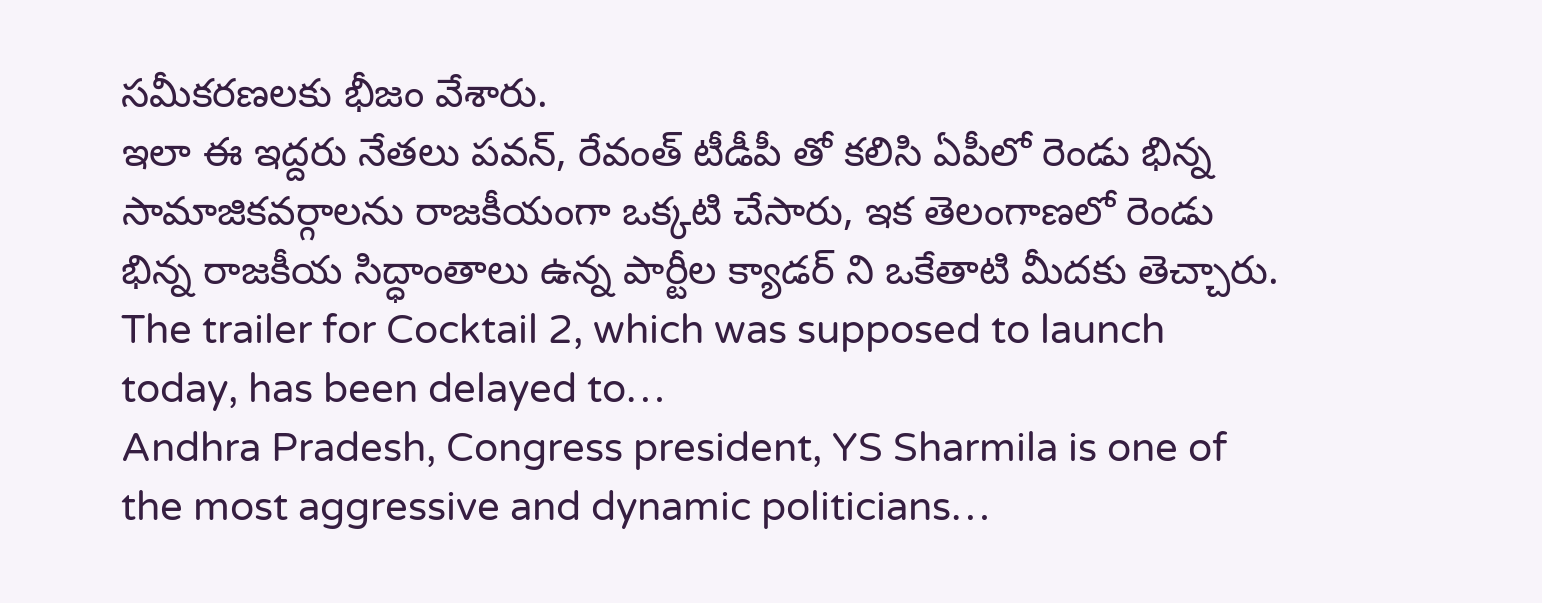సమీకరణలకు భీజం వేశారు.
ఇలా ఈ ఇద్దరు నేతలు పవన్, రేవంత్ టీడీపీ తో కలిసి ఏపీలో రెండు భిన్న సామాజికవర్గాలను రాజకీయంగా ఒక్కటి చేసారు, ఇక తెలంగాణలో రెండు భిన్న రాజకీయ సిద్ధాంతాలు ఉన్న పార్టీల క్యాడర్ ని ఒకేతాటి మీదకు తెచ్చారు.
The trailer for Cocktail 2, which was supposed to launch today, has been delayed to…
Andhra Pradesh, Congress president, YS Sharmila is one of the most aggressive and dynamic politicians…